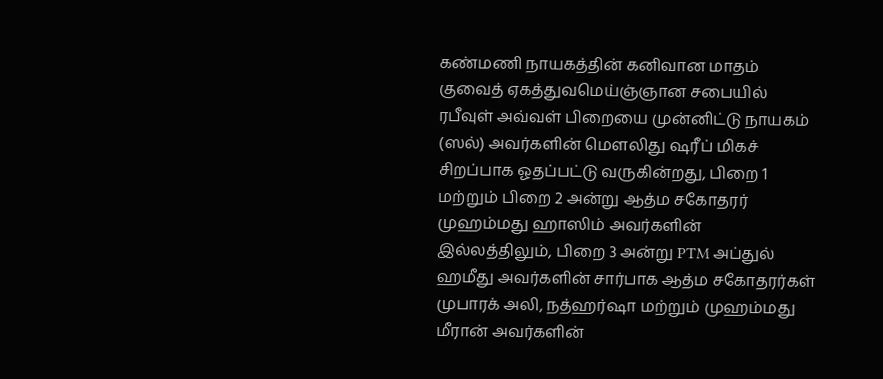கண்மணி நாயகத்தின் கனிவான மாதம்
குவைத் ஏகத்துவமெய்ஞ்ஞான சபையில் ரபீவுள் அவ்வள் பிறையை முன்னிட்டு நாயகம் (ஸல்) அவர்களின் மௌலிது ஷரீப் மிகச் சிறப்பாக ஓதப்பட்டு வருகின்றது, பிறை 1 மற்றும் பிறை 2 அன்று ஆத்ம சகோதரர் முஹம்மது ஹாஸிம் அவர்களின் இல்லத்திலும், பிறை 3 அன்று PTM அப்துல் ஹமீது அவர்களின் சார்பாக ஆத்ம சகோதரர்கள் முபாரக் அலி, நத்ஹர்ஷா மற்றும் முஹம்மது மீரான் அவர்களின்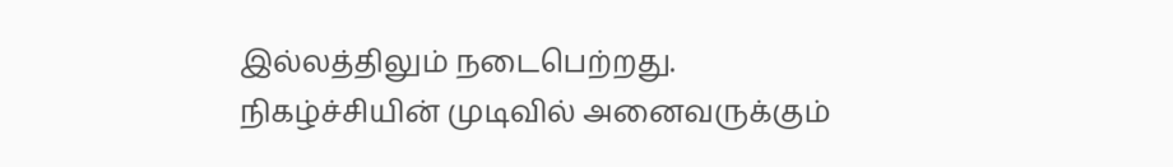இல்லத்திலும் நடைபெற்றது.
நிகழ்ச்சியின் முடிவில் அனைவருக்கும்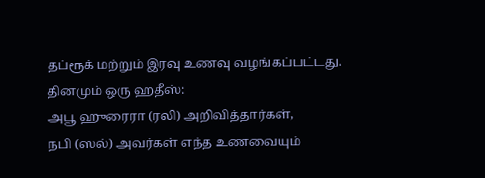தப்ரூக் மற்றும் இரவு உணவு வழங்கப்பட்டது.
தினமும் ஒரு ஹதீஸ்:
அபூ ஹுரைரா (ரலி) அறிவித்தார்கள்,
நபி (ஸல்) அவர்கள் எந்த உணவையும்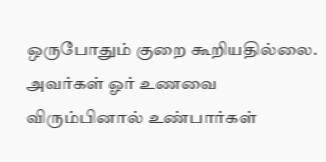ஒருபோதும் குறை கூறியதில்லை. அவர்கள் ஓர் உணவை விரும்பினால் உண்பார்கள்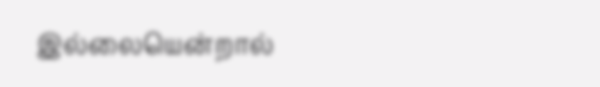இல்லையென்றால்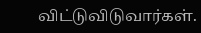விட்டுவிடுவார்கள்.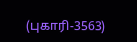(புகாரி-3563)